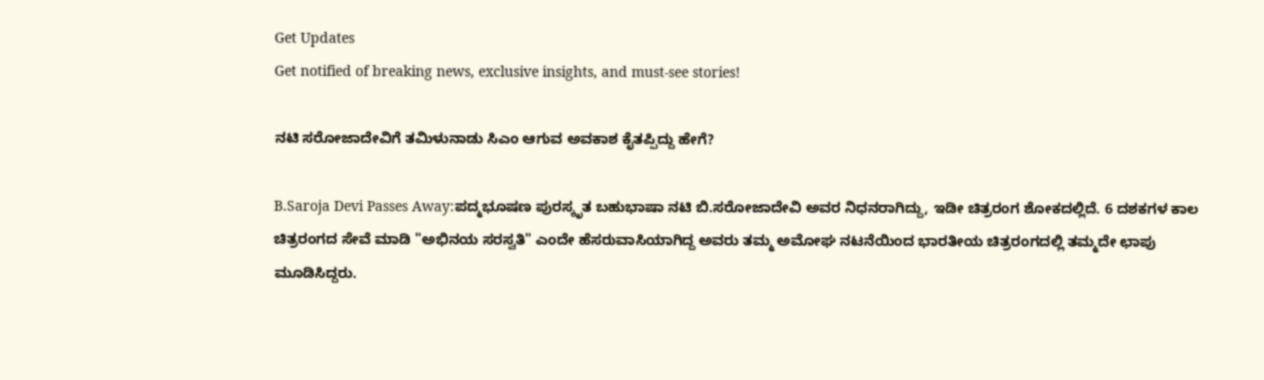Get Updates
Get notified of breaking news, exclusive insights, and must-see stories!

ನಟಿ ಸರೋಜಾದೇವಿಗೆ ತಮಿಳುನಾಡು ಸಿಎಂ ಆಗುವ ಅವಕಾಶ ಕೈತಪ್ಪಿದ್ದು ಹೇಗೆ?

B.Saroja Devi Passes Away:ಪದ್ಮಭೂಷಣ ಪುರಸ್ಕೃತ ಬಹುಭಾಷಾ ನಟಿ ಬಿ.ಸರೋಜಾದೇವಿ ಅವರ ನಿಧನರಾಗಿದ್ದು, ಇಡೀ ಚಿತ್ರರಂಗ ಶೋಕದಲ್ಲಿದೆ. 6 ದಶಕಗಳ ಕಾಲ ಚಿತ್ರರಂಗದ ಸೇವೆ ಮಾಡಿ "ಅಭಿನಯ ಸರಸ್ವತಿ" ಎಂದೇ ಹೆಸರುವಾಸಿಯಾಗಿದ್ದ ಅವರು ತಮ್ಮ ಅಮೋಘ ನಟನೆಯಿಂದ ಭಾರತೀಯ ಚಿತ್ರರಂಗದಲ್ಲಿ ತಮ್ಮದೇ ಛಾಪು ಮೂಡಿಸಿದ್ದರು.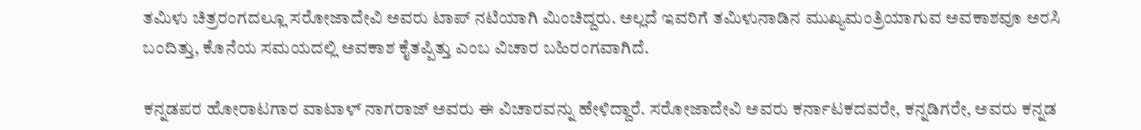ತಮಿಳು ಚಿತ್ರರಂಗದಲ್ಲೂ ಸರೋಜಾದೇವಿ ಅವರು ಟಾಪ್‌ ನಟಿಯಾಗಿ ಮಿಂಚಿದ್ದರು. ಅಲ್ಲದೆ ಇವರಿಗೆ ತಮಿಳುನಾಡಿನ ಮುಖ್ಯಮಂತ್ರಿಯಾಗುವ ಅವಕಾಶವೂ ಅರಸಿ ಬಂದಿತ್ತು, ಕೊನೆಯ ಸಮಯದಲ್ಲಿ ಅವಕಾಶ ಕೈತಪ್ಪಿತ್ತು ಎಂಬ ವಿಚಾರ ಬಹಿರಂಗವಾಗಿದೆ.

ಕನ್ನಡಪರ ಹೋರಾಟಗಾರ ವಾಟಾಳ್‌ ನಾಗರಾಜ್‌ ಅವರು ಈ ವಿಚಾರವನ್ನು ಹೇಳಿದ್ದಾರೆ. ಸರೋಜಾದೇವಿ ಅವರು ಕರ್ನಾಟಕದವರೇ, ಕನ್ನಡಿಗರೇ, ಅವರು ಕನ್ನಡ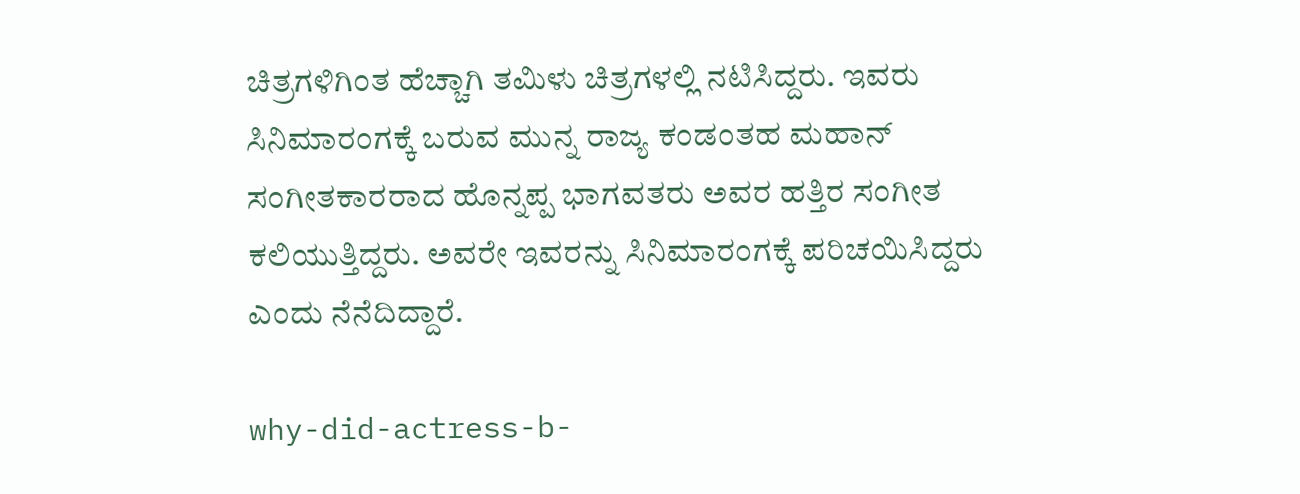ಚಿತ್ರಗಳಿಗಿಂತ ಹೆಚ್ಚಾಗಿ ತಮಿಳು ಚಿತ್ರಗಳಲ್ಲಿ ನಟಿಸಿದ್ದರು. ಇವರು ಸಿನಿಮಾರಂಗಕ್ಕೆ ಬರುವ ಮುನ್ನ ರಾಜ್ಯ ಕಂಡಂತಹ ಮಹಾನ್‌ ಸಂಗೀತಕಾರರಾದ ಹೊನ್ನಪ್ಪ ಭಾಗವತರು ಅವರ ಹತ್ತಿರ ಸಂಗೀತ ಕಲಿಯುತ್ತಿದ್ದರು. ಅವರೇ ಇವರನ್ನು ಸಿನಿಮಾರಂಗಕ್ಕೆ ಪರಿಚಯಿಸಿದ್ದರು ಎಂದು ನೆನೆದಿದ್ದಾರೆ.

why-did-actress-b-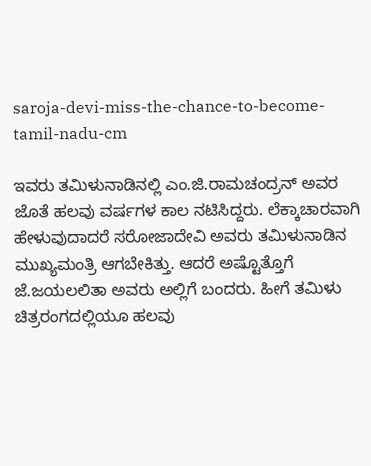saroja-devi-miss-the-chance-to-become-tamil-nadu-cm

ಇವರು ತಮಿಳುನಾಡಿನಲ್ಲಿ ಎಂ.ಜಿ.ರಾಮಚಂದ್ರನ್‌ ಅವರ ಜೊತೆ ಹಲವು ವರ್ಷಗಳ ಕಾಲ ನಟಿಸಿದ್ದರು. ಲೆಕ್ಕಾಚಾರವಾಗಿ ಹೇಳುವುದಾದರೆ ಸರೋಜಾದೇವಿ ಅವರು ತಮಿಳುನಾಡಿನ ಮುಖ್ಯಮಂತ್ರಿ ಆಗಬೇಕಿತ್ತು. ಆದರೆ ಅಷ್ಟೊತ್ತೊಗೆ ಜೆ.ಜಯಲಲಿತಾ ಅವರು ಅಲ್ಲಿಗೆ ಬಂದರು. ಹೀಗೆ ತಮಿಳು ಚಿತ್ರರಂಗದಲ್ಲಿಯೂ ಹಲವು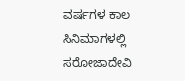ವರ್ಷಗಳ ಕಾಲ ಸಿನಿಮಾಗಳಲ್ಲಿ ಸರೋಜಾದೇವಿ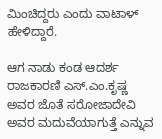ಮಿಂಚಿದ್ದರು ಎಂದು ವಾಟಾಳ್‌ ಹೇಳಿದ್ದಾರೆ.

ಆಗ ನಾಡು ಕಂಡ ಆದರ್ಶ ರಾಜಕಾರಣಿ ಎಸ್‌.ಎಂ.ಕೃಷ್ಣ ಅವರ ಜೊತೆ ಸರೋಜಾದೇವಿ ಅವರ ಮದುವೆಯಾಗುತ್ತೆ ಎನ್ನುವ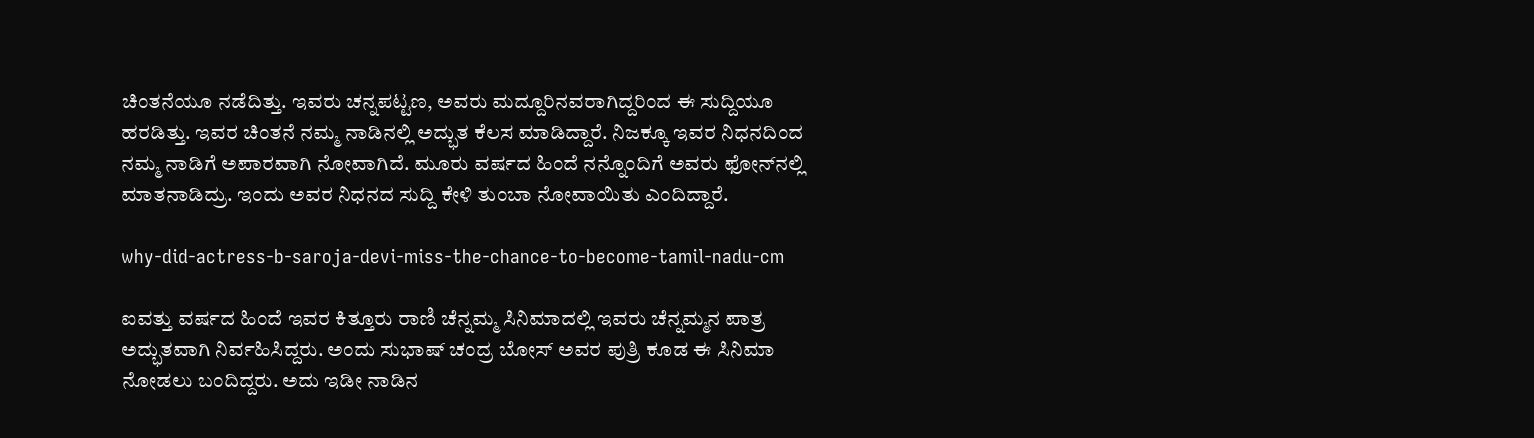ಚಿಂತನೆಯೂ ನಡೆದಿತ್ತು. ಇವರು ಚನ್ನಪಟ್ಟಣ, ಅವರು ಮದ್ದೂರಿನವರಾಗಿದ್ದರಿಂದ ಈ ಸುದ್ದಿಯೂ ಹರಡಿತ್ತು. ಇವರ ಚಿಂತನೆ ನಮ್ಮ ನಾಡಿನಲ್ಲಿ ಅದ್ಭುತ ಕೆಲಸ ಮಾಡಿದ್ದಾರೆ. ನಿಜಕ್ಕೂ ಇವರ ನಿಧನದಿಂದ ನಮ್ಮ ನಾಡಿಗೆ ಅಪಾರವಾಗಿ ನೋವಾಗಿದೆ. ಮೂರು ವರ್ಷದ ಹಿಂದೆ ನನ್ನೊಂದಿಗೆ ಅವರು ಫೋನ್‌ನಲ್ಲಿ ಮಾತನಾಡಿದ್ರು. ಇಂದು ಅವರ ನಿಧನದ ಸುದ್ದಿ ಕೇಳಿ ತುಂಬಾ ನೋವಾಯಿತು ಎಂದಿದ್ದಾರೆ.

why-did-actress-b-saroja-devi-miss-the-chance-to-become-tamil-nadu-cm

ಐವತ್ತು ವರ್ಷದ ಹಿಂದೆ ಇವರ ಕಿತ್ತೂರು ರಾಣಿ ಚೆನ್ನಮ್ಮ ಸಿನಿಮಾದಲ್ಲಿ ಇವರು ಚೆನ್ನಮ್ಮನ ಪಾತ್ರ ಅದ್ಭುತವಾಗಿ ನಿರ್ವಹಿಸಿದ್ದರು. ಅಂದು ಸುಭಾಷ್‌ ಚಂದ್ರ ಬೋಸ್‌ ಅವರ ಪುತ್ರಿ ಕೂಡ ಈ ಸಿನಿಮಾ ನೋಡಲು ಬಂದಿದ್ದರು. ಅದು ಇಡೀ ನಾಡಿನ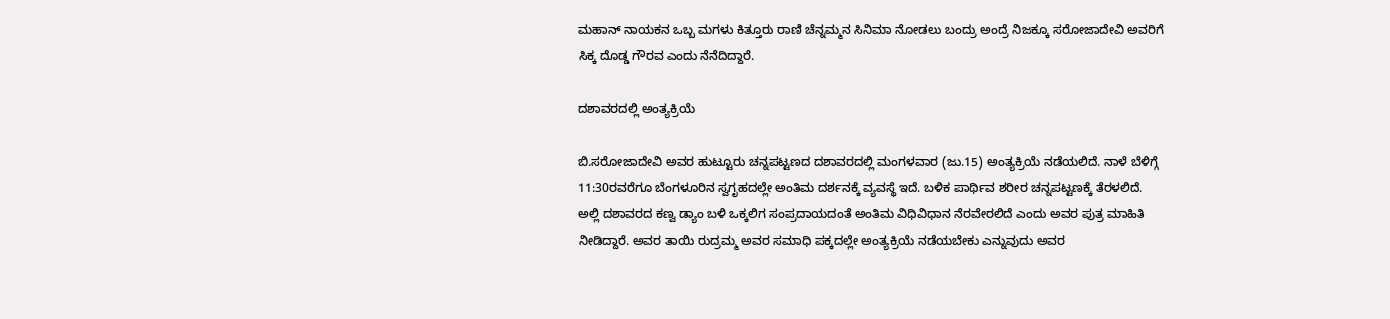ಮಹಾನ್‌ ನಾಯಕನ ಒಬ್ಬ ಮಗಳು ಕಿತ್ತೂರು ರಾಣಿ ಚೆನ್ನಮ್ಮನ ಸಿನಿಮಾ ನೋಡಲು ಬಂದ್ರು ಅಂದ್ರೆ ನಿಜಕ್ಕೂ ಸರೋಜಾದೇವಿ ಅವರಿಗೆ ಸಿಕ್ಕ ದೊಡ್ಡ ಗೌರವ ಎಂದು ನೆನೆದಿದ್ದಾರೆ.

ದಶಾವರದಲ್ಲಿ ಅಂತ್ಯಕ್ರಿಯೆ

ಬಿ.ಸರೋಜಾದೇವಿ ಅವರ ಹುಟ್ಟೂರು ಚನ್ನಪಟ್ಟಣದ ದಶಾವರದಲ್ಲಿ ಮಂಗಳವಾರ (ಜು.15) ಅಂತ್ಯಕ್ರಿಯೆ ನಡೆಯಲಿದೆ. ನಾಳೆ ಬೆಳಿಗ್ಗೆ 11:30ರವರೆಗೂ ಬೆಂಗಳೂರಿನ ಸ್ವಗೃಹದಲ್ಲೇ ಅಂತಿಮ ದರ್ಶನಕ್ಕೆ ವ್ಯವಸ್ಥೆ ಇದೆ. ಬಳಿಕ ಪಾರ್ಥಿವ ಶರೀರ ಚನ್ನಪಟ್ಟಣಕ್ಕೆ ತೆರಳಲಿದೆ. ಅಲ್ಲಿ ದಶಾವರದ ಕಣ್ವ ಡ್ಯಾಂ ಬಳಿ ಒಕ್ಕಲಿಗ ಸಂಪ್ರದಾಯದಂತೆ ಅಂತಿಮ ವಿಧಿವಿಧಾನ ನೆರವೇರಲಿದೆ ಎಂದು ಅವರ ಪುತ್ರ ಮಾಹಿತಿ ನೀಡಿದ್ದಾರೆ. ಅವರ ತಾಯಿ ರುದ್ರಮ್ಮ ಅವರ ಸಮಾಧಿ ಪಕ್ಕದಲ್ಲೇ ಅಂತ್ಯಕ್ರಿಯೆ ನಡೆಯಬೇಕು ಎನ್ನುವುದು ಅವರ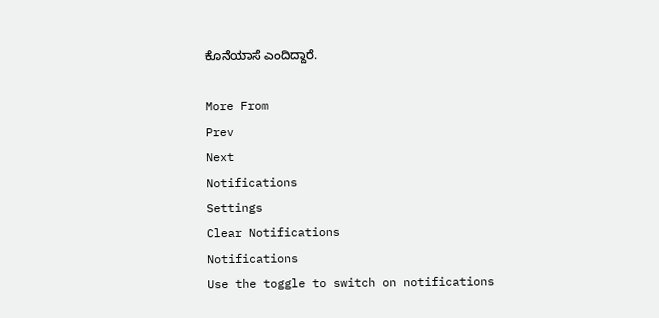ಕೊನೆಯಾಸೆ ಎಂದಿದ್ದಾರೆ.

More From
Prev
Next
Notifications
Settings
Clear Notifications
Notifications
Use the toggle to switch on notifications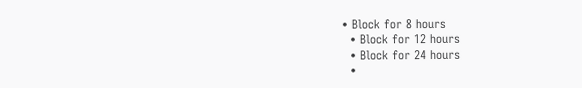• Block for 8 hours
  • Block for 12 hours
  • Block for 24 hours
  •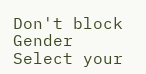Don't block
Gender
Select your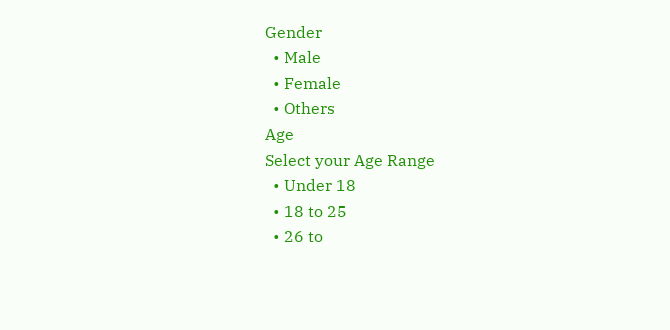Gender
  • Male
  • Female
  • Others
Age
Select your Age Range
  • Under 18
  • 18 to 25
  • 26 to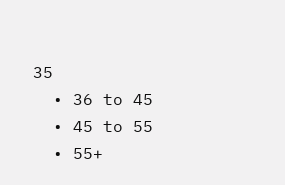35
  • 36 to 45
  • 45 to 55
  • 55+